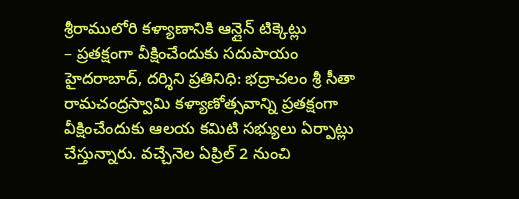శ్రీరాములోరి కళ్యాణానికి ఆన్లైన్ టిక్కెట్లు
– ప్రతక్షంగా వీక్షించేందుకు సదుపాయం
హైదరాబాద్, దర్శిని ప్రతినిధి: భద్రాచలం శ్రీ సీతా రామచంద్రస్వామి కళ్యాణోత్సవాన్ని ప్రతక్షంగా వీక్షించేందుకు ఆలయ కమిటి సభ్యులు ఏర్పాట్లు చేస్తున్నారు. వచ్చేనెల ఏప్రిల్ 2 నుంచి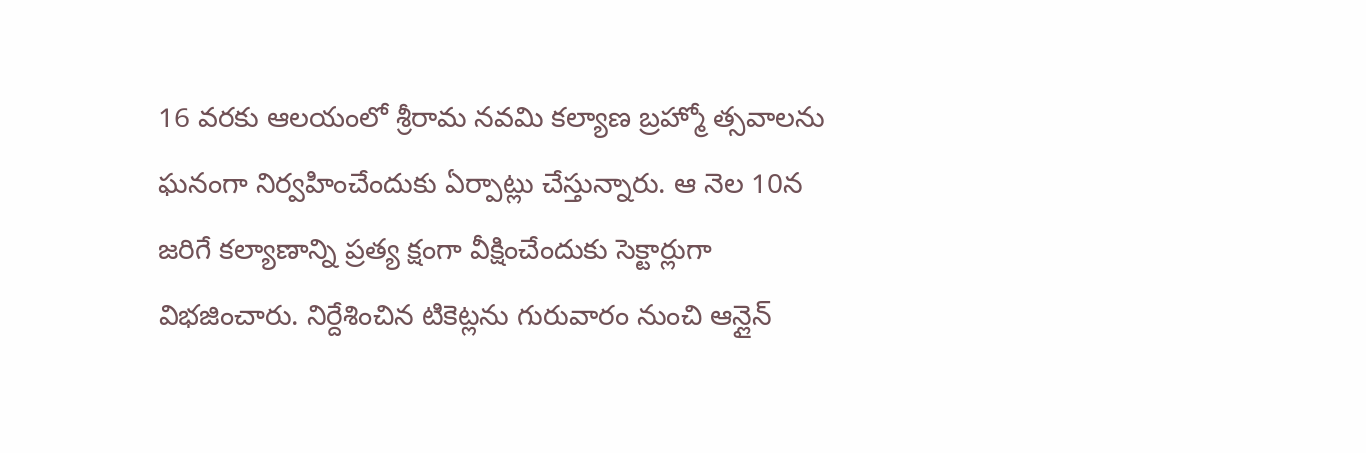16 వరకు ఆలయంలో శ్రీరామ నవమి కల్యాణ బ్రహ్మో త్సవాలను ఘనంగా నిర్వహించేందుకు ఏర్పాట్లు చేస్తున్నారు. ఆ నెల 10న జరిగే కల్యాణాన్ని ప్రత్య క్షంగా వీక్షించేందుకు సెక్టార్లుగా విభజించారు. నిర్దేశించిన టికెట్లను గురువారం నుంచి ఆన్లైన్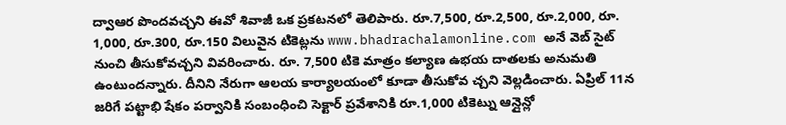ద్వాఆర పొందవచ్చని ఈవో శివాజీ ఒక ప్రకటనలో తెలిపారు. రూ.7,500, రూ.2,500, రూ.2,000, రూ. 1,000, రూ.300, రూ.150 విలువైన టికెట్లను www.bhadrachalamonline.com అనే వెబ్ సైట్ నుంచి తీసుకోవచ్చని వివరించారు. రూ. 7,500 టికె మాత్రం కల్యాణ ఉభయ దాతలకు అనుమతి ఉంటుందన్నారు. దీనిని నేరుగా ఆలయ కార్యాలయంలో కూడా తీసుకోవ చ్చని వెల్లడించారు. ఏప్రిల్ 11న జరిగే పట్టాభి షేకం పర్వానికి సంబంధించి సెక్టార్ ప్రవేశానికి రూ.1,000 టికెట్ను ఆన్లైన్లో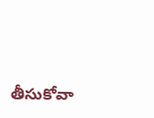తీసుకోవా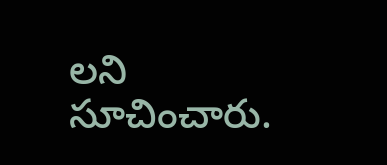లని సూచించారు.